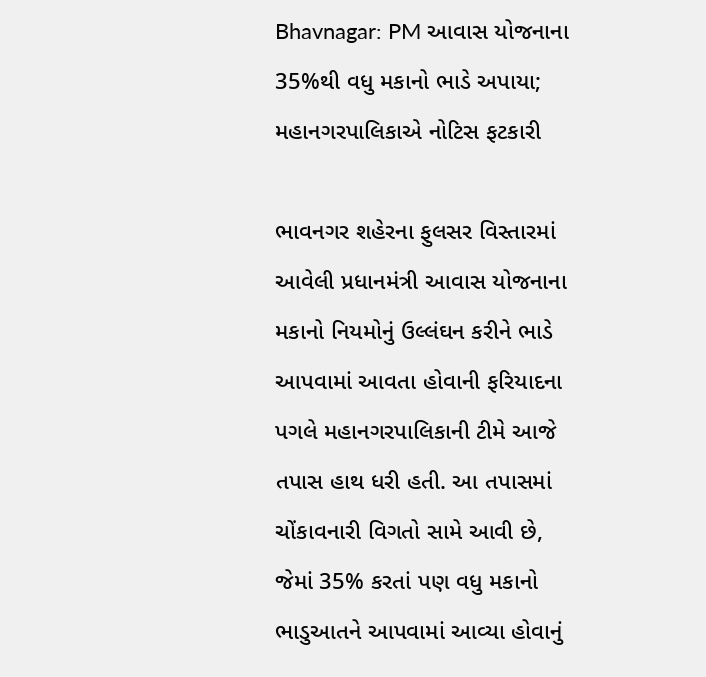Bhavnagar: PM આવાસ યોજનાના 35%થી વધુ મકાનો ભાડે અપાયા; મહાનગરપાલિકાએ નોટિસ ફટકારી

ભાવનગર શહેરના ફુલસર વિસ્તારમાં આવેલી પ્રધાનમંત્રી આવાસ યોજનાના મકાનો નિયમોનું ઉલ્લંઘન કરીને ભાડે આપવામાં આવતા હોવાની ફરિયાદના પગલે મહાનગરપાલિકાની ટીમે આજે તપાસ હાથ ધરી હતી. આ તપાસમાં ચોંકાવનારી વિગતો સામે આવી છે, જેમાં 35% કરતાં પણ વધુ મકાનો ભાડુઆતને આપવામાં આવ્યા હોવાનું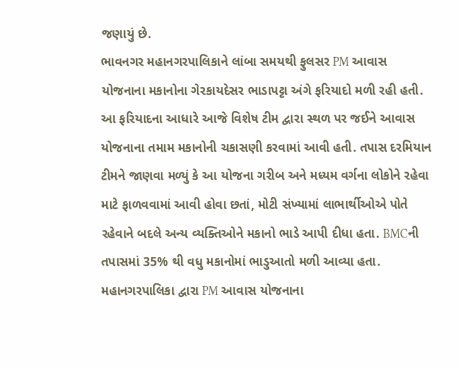જણાયું છે.
ભાવનગર મહાનગરપાલિકાને લાંબા સમયથી ફુલસર PM આવાસ યોજનાના મકાનોના ગેરકાયદેસર ભાડાપટ્ટા અંગે ફરિયાદો મળી રહી હતી. આ ફરિયાદના આધારે આજે વિશેષ ટીમ દ્વારા સ્થળ પર જઈને આવાસ યોજનાના તમામ મકાનોની ચકાસણી કરવામાં આવી હતી. તપાસ દરમિયાન ટીમને જાણવા મળ્યું કે આ યોજના ગરીબ અને મધ્યમ વર્ગના લોકોને રહેવા માટે ફાળવવામાં આવી હોવા છતાં, મોટી સંખ્યામાં લાભાર્થીઓએ પોતે રહેવાને બદલે અન્ય વ્યક્તિઓને મકાનો ભાડે આપી દીધા હતા. BMCની તપાસમાં 35% થી વધુ મકાનોમાં ભાડુઆતો મળી આવ્યા હતા. મહાનગરપાલિકા દ્વારા PM આવાસ યોજનાના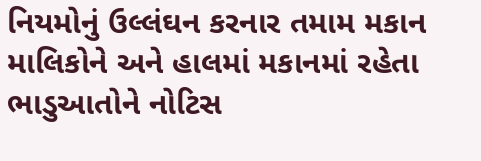નિયમોનું ઉલ્લંઘન કરનાર તમામ મકાન માલિકોને અને હાલમાં મકાનમાં રહેતા ભાડુઆતોને નોટિસ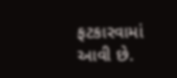ફટકારવામાં આવી છે.